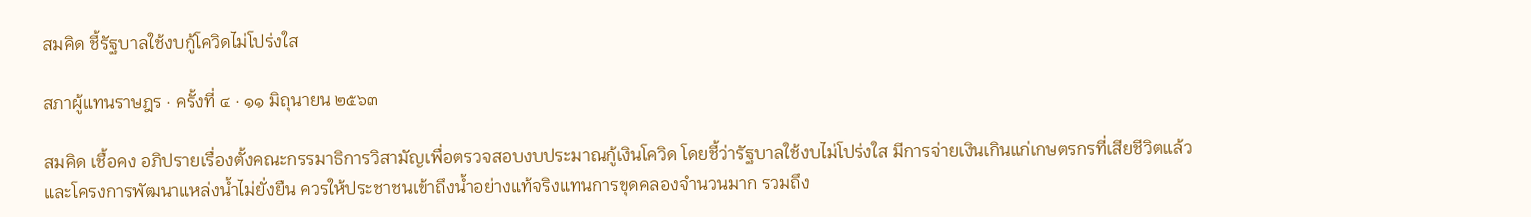สมคิด ชี้รัฐบาลใช้งบกู้โควิดไม่โปร่งใส

สภาผู้แทนราษฎร · ครั้งที่ ๔ · ๑๑ มิถุนายน ๒๕๖๓

สมคิด เชื้อคง อภิปรายเรื่องตั้งคณะกรรมาธิการวิสามัญเพื่อตรวจสอบงบประมาณกู้เงินโควิด โดยชี้ว่ารัฐบาลใช้งบไม่โปร่งใส มีการจ่ายเงินเกินแก่เกษตรกรที่เสียชีวิตแล้ว และโครงการพัฒนาแหล่งน้ำไม่ยั่งยืน ควรให้ประชาชนเข้าถึงน้ำอย่างแท้จริงแทนการขุดคลองจำนวนมาก รวมถึง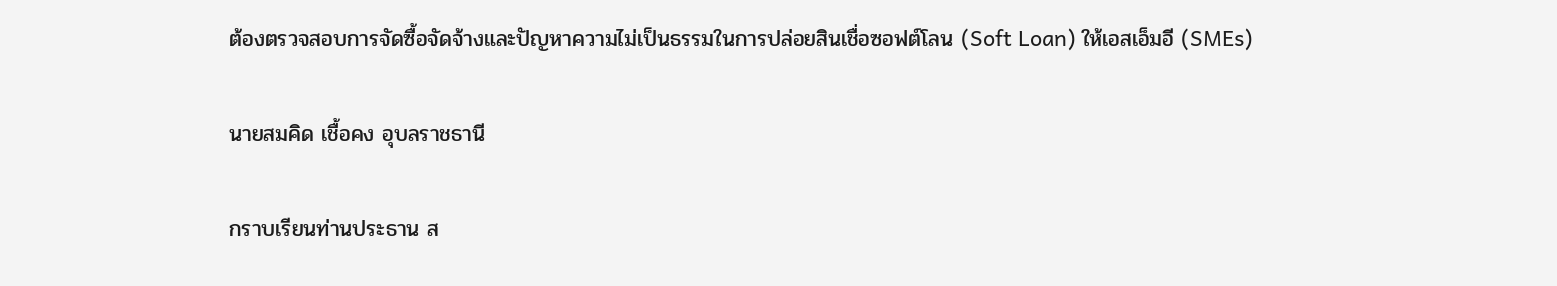ต้องตรวจสอบการจัดซื้อจัดจ้างและปัญหาความไม่เป็นธรรมในการปล่อยสินเชื่อซอฟต์โลน (Soft Loan) ให้เอสเอ็มอี (SMEs)

นายสมคิด เชื้อคง อุบลราชธานี

กราบเรียนท่านประธาน ส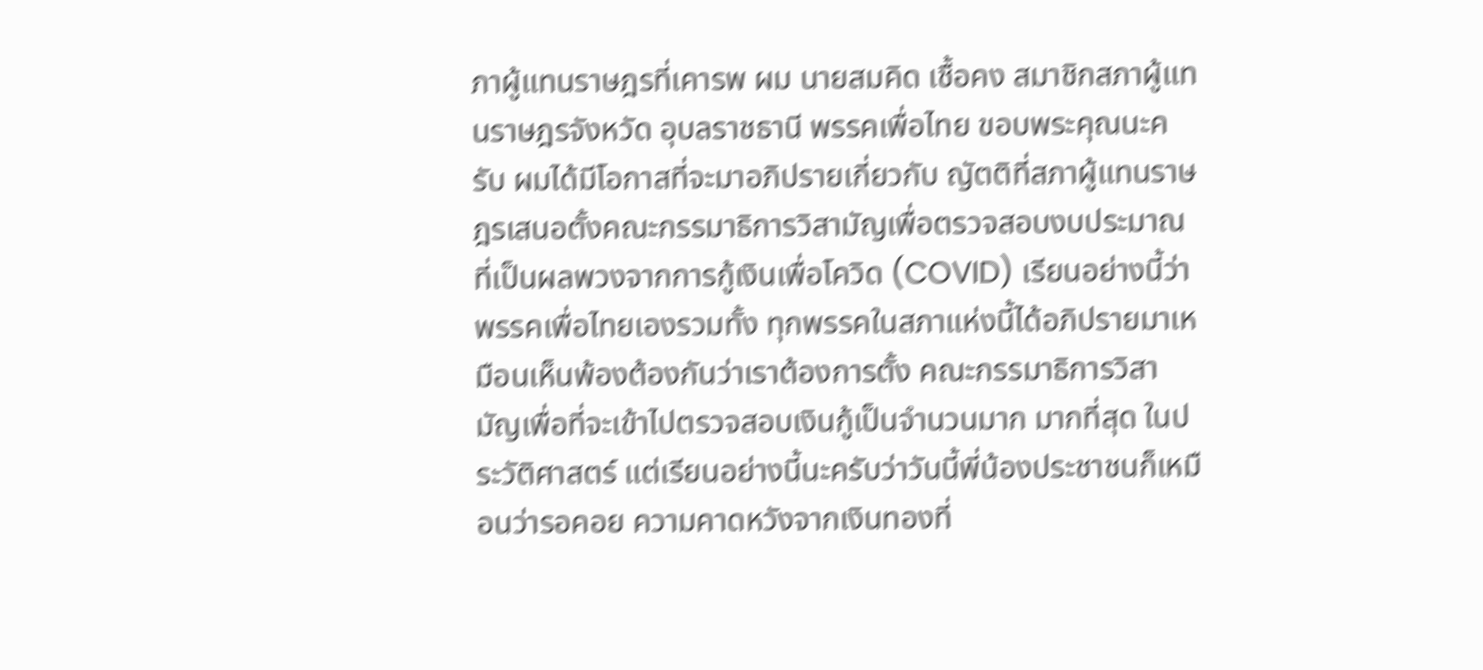ภาผู้แทนราษฎรที่เคารพ ผม นายสมคิด เชื้อคง สมาชิกสภาผู้แทนราษฎรจังหวัด อุบลราชธานี พรรคเพื่อไทย ขอบพระคุณนะครับ ผมได้มีโอกาสที่จะมาอภิปรายเกี่ยวกับ ญัตติที่สภาผู้แทนราษฎรเสนอตั้งคณะกรรมาธิการวิสามัญเพื่อตรวจสอบงบประมาณ ที่เป็นผลพวงจากการกู้เงินเพื่อโควิด (COVID) เรียนอย่างนี้ว่าพรรคเพื่อไทยเองรวมทั้ง ทุกพรรคในสภาแห่งนี้ได้อภิปรายมาเหมือนเห็นพ้องต้องกันว่าเราต้องการตั้ง คณะกรรมาธิการวิสามัญเพื่อที่จะเข้าไปตรวจสอบเงินกู้เป็นจำนวนมาก มากที่สุด ในประวัติศาสตร์ แต่เรียนอย่างนี้นะครับว่าวันนี้พี่น้องประชาชนก็เหมือนว่ารอคอย ความคาดหวังจากเงินทองที่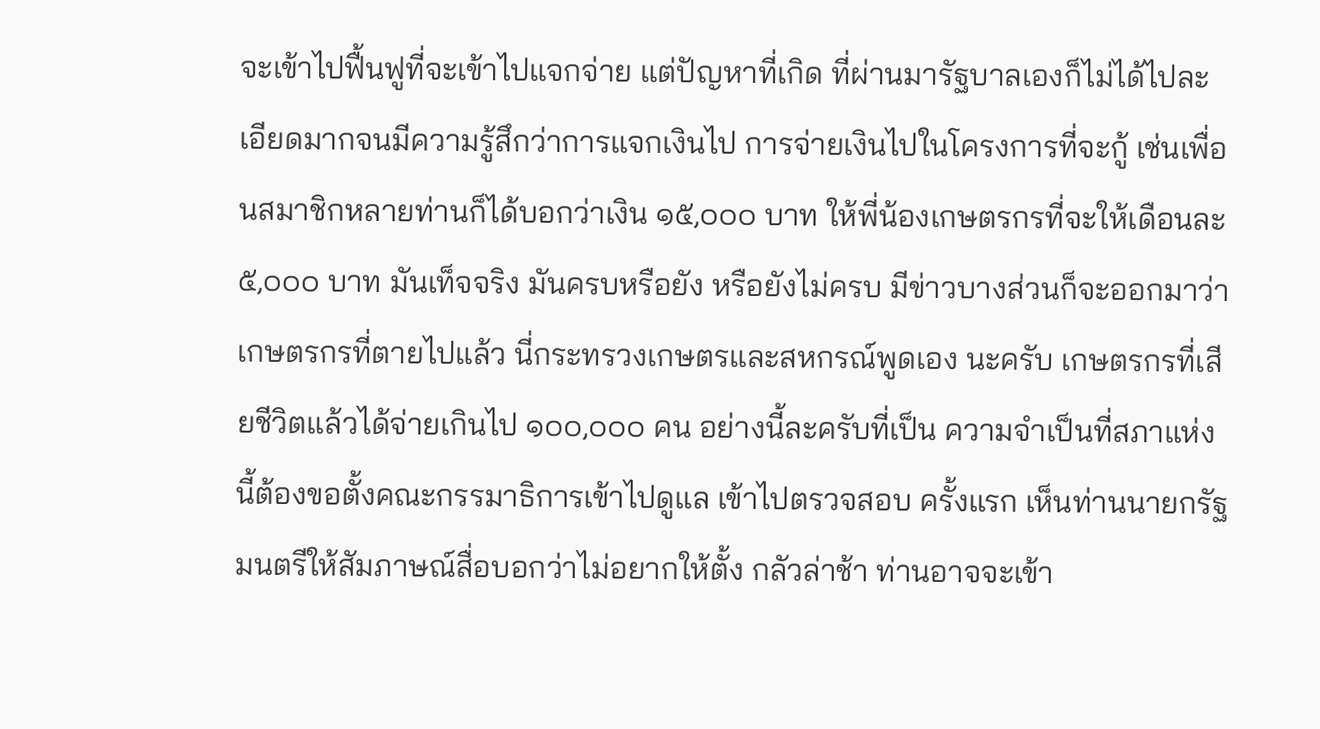จะเข้าไปฟื้นฟูที่จะเข้าไปแจกจ่าย แต่ปัญหาที่เกิด ที่ผ่านมารัฐบาลเองก็ไม่ได้ไปละเอียดมากจนมีความรู้สึกว่าการแจกเงินไป การจ่ายเงินไปในโครงการที่จะกู้ เช่นเพื่อนสมาชิกหลายท่านก็ได้บอกว่าเงิน ๑๕,๐๐๐ บาท ให้พี่น้องเกษตรกรที่จะให้เดือนละ ๕,๐๐๐ บาท มันเท็จจริง มันครบหรือยัง หรือยังไม่ครบ มีข่าวบางส่วนก็จะออกมาว่าเกษตรกรที่ตายไปแล้ว นี่กระทรวงเกษตรและสหกรณ์พูดเอง นะครับ เกษตรกรที่เสียชีวิตแล้วได้จ่ายเกินไป ๑๐๐,๐๐๐ คน อย่างนี้ละครับที่เป็น ความจำเป็นที่สภาแห่งนี้ต้องขอตั้งคณะกรรมาธิการเข้าไปดูแล เข้าไปตรวจสอบ ครั้งแรก เห็นท่านนายกรัฐมนตรีให้สัมภาษณ์สื่อบอกว่าไม่อยากให้ตั้ง กลัวล่าช้า ท่านอาจจะเข้า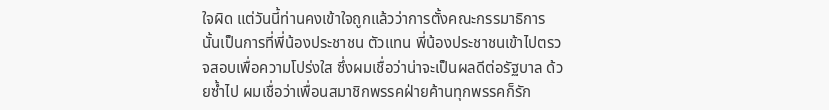ใจผิด แต่วันนี้ท่านคงเข้าใจถูกแล้วว่าการตั้งคณะกรรมาธิการนั้นเป็นการที่พี่น้องประชาชน ตัวแทน พี่น้องประชาชนเข้าไปตรวจสอบเพื่อความโปร่งใส ซึ่งผมเชื่อว่าน่าจะเป็นผลดีต่อรัฐบาล ด้วยซ้ำไป ผมเชื่อว่าเพื่อนสมาชิกพรรคฝ่ายค้านทุกพรรคก็รัก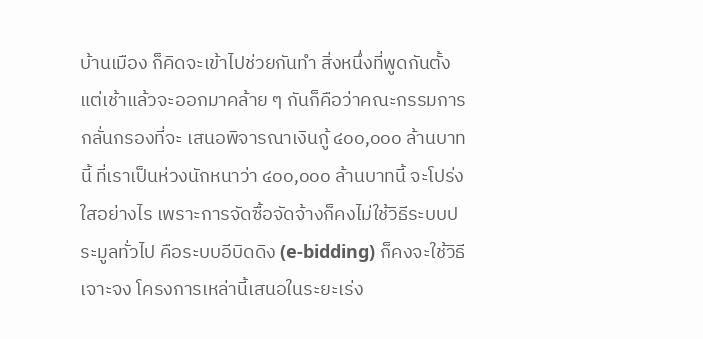บ้านเมือง ก็คิดจะเข้าไปช่วยกันทำ สิ่งหนึ่งที่พูดกันตั้งแต่เช้าแล้วจะออกมาคล้าย ๆ กันก็คือว่าคณะกรรมการกลั่นกรองที่จะ เสนอพิจารณาเงินกู้ ๔๐๐,๐๐๐ ล้านบาทนี้ ที่เราเป็นห่วงนักหนาว่า ๔๐๐,๐๐๐ ล้านบาทนี้ จะโปร่งใสอย่างไร เพราะการจัดซื้อจัดจ้างก็คงไม่ใช้วิธีระบบประมูลทั่วไป คือระบบอีบิดดิง (e-bidding) ก็คงจะใช้วิธีเจาะจง โครงการเหล่านี้เสนอในระยะเร่ง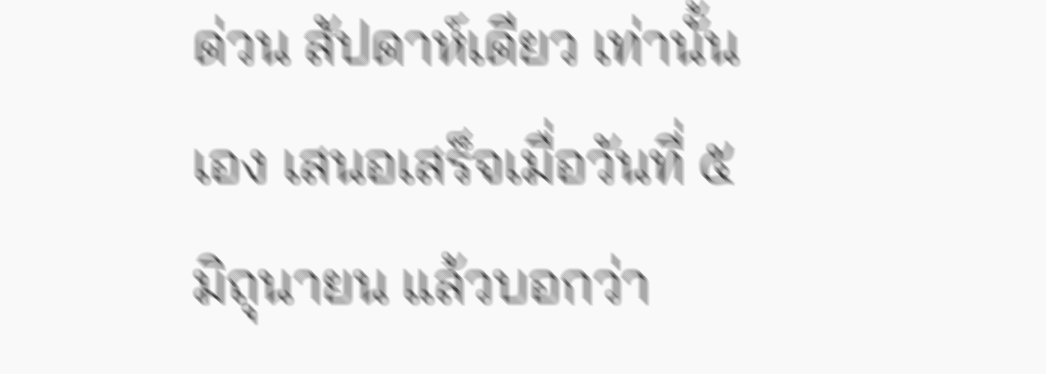ด่วน สัปดาห์เดียว เท่านั้นเอง เสนอเสร็จเมื่อวันที่ ๕ มิถุนายน แล้วบอกว่า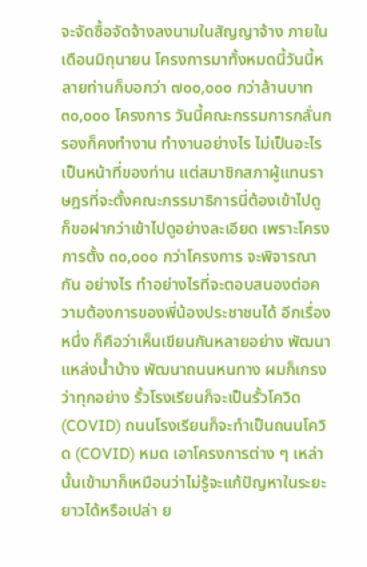จะจัดซื้อจัดจ้างลงนามในสัญญาจ้าง ภายในเดือนมิถุนายน โครงการมาทั้งหมดนี้วันนี้หลายท่านก็บอกว่า ๗๐๐,๐๐๐ กว่าล้านบาท ๓๐,๐๐๐ โครงการ วันนี้คณะกรรมการกลั่นกรองก็คงทำงาน ทำงานอย่างไร ไม่เป็นอะไร เป็นหน้าที่ของท่าน แต่สมาชิกสภาผู้แทนราษฎรที่จะตั้งคณะกรรมาธิการนี่ต้องเข้าไปดู ก็ขอฝากว่าเข้าไปดูอย่างละเอียด เพราะโครงการตั้ง ๓๐,๐๐๐ กว่าโครงการ จะพิจารณากัน อย่างไร ทำอย่างไรที่จะตอบสนองต่อความต้องการของพี่น้องประชาชนได้ อีกเรื่องหนึ่ง ก็คือว่าเห็นเขียนกันหลายอย่าง พัฒนาแหล่งน้ำบ้าง พัฒนาถนนหนทาง ผมก็เกรงว่าทุกอย่าง รั้วโรงเรียนก็จะเป็นรั้วโควิด (COVID) ถนนโรงเรียนก็จะทำเป็นถนนโควิด (COVID) หมด เอาโครงการต่าง ๆ เหล่านั้นเข้ามาก็เหมือนว่าไม่รู้จะแก้ปัญหาในระยะยาวได้หรือเปล่า ย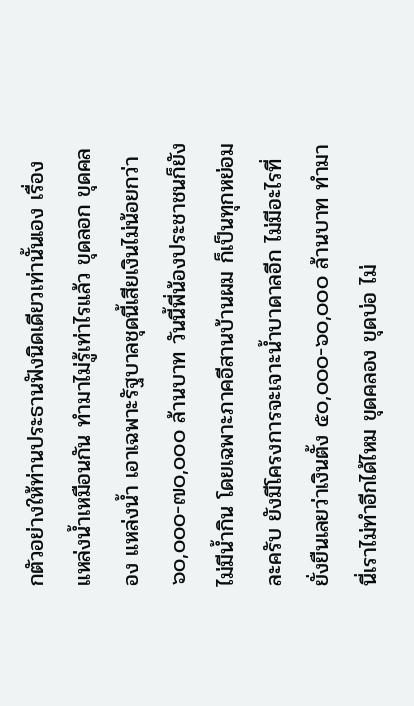กตัวอย่างให้ท่านประธานฟังนิดเดียวเท่านั้นเอง เรื่องแหล่งน้ำเหมือนกัน ทำมาไม่รู้เท่าไรแล้ว ขุดลอก ขุดคลอง แหล่งน้ำ เอาเฉพาะรัฐบาลชุดนี้เสียเงินไม่น้อยกว่า ๖๐,๐๐๐-๗๐,๐๐๐ ล้านบาท วันนี้พี่น้องประชาชนก็ยังไม่มีน้ำกิน โดยเฉพาะภาคอีสานบ้านผม ก็เป็นทุกหย่อมละครับ ยังมีโครงการจะเจาะน้ำบาดาลอีก ไม่มีอะไรที่ยั่งยืนเลยว่าเงินตั้ง ๕๐,๐๐๐-๖๐,๐๐๐ ล้านบาท ทำมานี่เราไม่ทำอีกได้ไหม ขุดคลอง ขุดบ่อ ไม่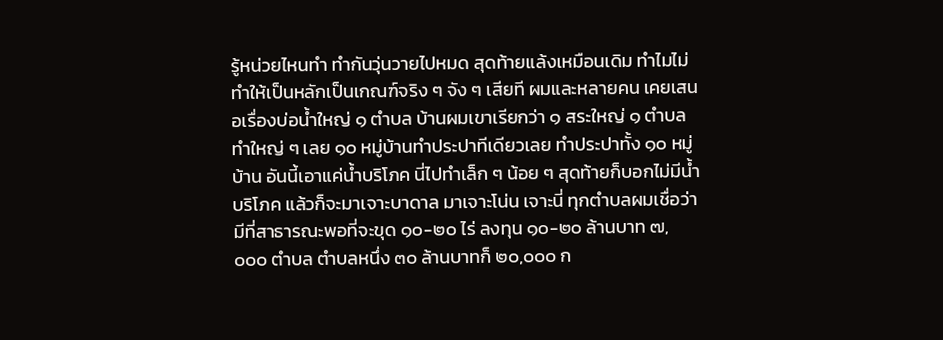รู้หน่วยไหนทำ ทำกันวุ่นวายไปหมด สุดท้ายแล้งเหมือนเดิม ทำไมไม่ทำให้เป็นหลักเป็นเกณฑ์จริง ๆ จัง ๆ เสียที ผมและหลายคน เคยเสนอเรื่องบ่อน้ำใหญ่ ๑ ตำบล บ้านผมเขาเรียกว่า ๑ สระใหญ่ ๑ ตำบล ทำใหญ่ ๆ เลย ๑๐ หมู่บ้านทำประปาทีเดียวเลย ทำประปาทั้ง ๑๐ หมู่บ้าน อันนี้เอาแค่น้ำบริโภค นี่ไปทำเล็ก ๆ น้อย ๆ สุดท้ายก็บอกไม่มีน้ำบริโภค แล้วก็จะมาเจาะบาดาล มาเจาะโน่น เจาะนี่ ทุกตำบลผมเชื่อว่ามีที่สาธารณะพอที่จะขุด ๑๐-๒๐ ไร่ ลงทุน ๑๐-๒๐ ล้านบาท ๗,๐๐๐ ตำบล ตำบลหนึ่ง ๓๐ ล้านบาทก็ ๒๐,๐๐๐ ก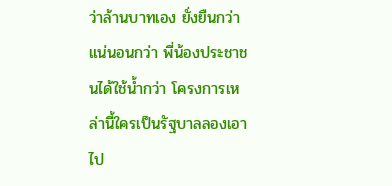ว่าล้านบาทเอง ยั่งยืนกว่า แน่นอนกว่า พี่น้องประชาชนได้ใช้น้ำกว่า โครงการเหล่านี้ใครเป็นรัฐบาลลองเอาไป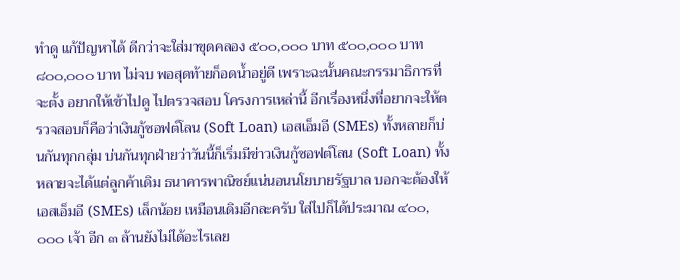ทำดู แก้ปัญหาได้ ดีกว่าจะใส่มาขุดคลอง ๕๐๐,๐๐๐ บาท ๕๐๐,๐๐๐ บาท ๘๐๐,๐๐๐ บาท ไม่จบ พอสุดท้ายก็อดน้ำอยู่ดี เพราะฉะนั้นคณะกรรมาธิการที่จะตั้ง อยากให้เข้าไปดู ไปตรวจสอบ โครงการเหล่านี้ อีกเรื่องหนึ่งที่อยากจะให้ตรวจสอบก็คือว่าเงินกู้ซอฟต์โลน (Soft Loan) เอสเอ็มอี (SMEs) ทั้งหลายก็บ่นกันทุกกลุ่ม บ่นกันทุกฝ่ายว่าวันนี้ก็เริ่มมีข่าวเงินกู้ซอฟต์โลน (Soft Loan) ทั้งหลายจะได้แต่ลูกค้าเดิม ธนาคารพาณิชย์แน่นอนนโยบายรัฐบาล บอกจะต้องให้เอสเอ็มอี (SMEs) เล็กน้อย เหมือนเดิมอีกละครับ ใส่ไปก็ได้ประมาณ ๔๐๐,๐๐๐ เจ้า อีก ๓ ล้านยังไม่ได้อะไรเลย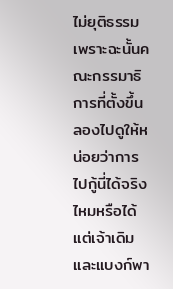ไม่ยุติธรรม เพราะฉะนั้นคณะกรรมาธิการที่ตั้งขึ้น ลองไปดูให้หน่อยว่าการไปกู้นี่ได้จริงไหมหรือได้แต่เจ้าเดิม และแบงก์พา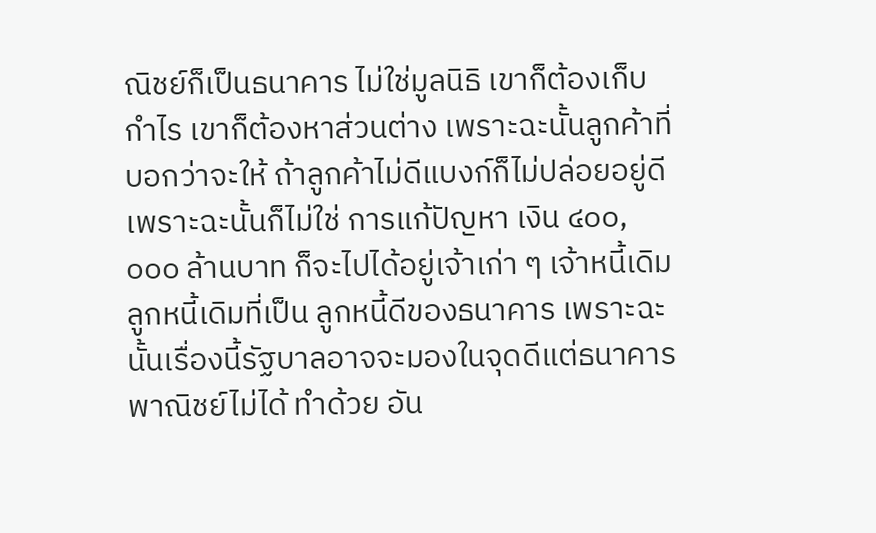ณิชย์ก็เป็นธนาคาร ไม่ใช่มูลนิธิ เขาก็ต้องเก็บกำไร เขาก็ต้องหาส่วนต่าง เพราะฉะนั้นลูกค้าที่บอกว่าจะให้ ถ้าลูกค้าไม่ดีแบงก์ก็ไม่ปล่อยอยู่ดี เพราะฉะนั้นก็ไม่ใช่ การแก้ปัญหา เงิน ๔๐๐,๐๐๐ ล้านบาท ก็จะไปได้อยู่เจ้าเก่า ๆ เจ้าหนี้เดิม ลูกหนี้เดิมที่เป็น ลูกหนี้ดีของธนาคาร เพราะฉะนั้นเรื่องนี้รัฐบาลอาจจะมองในจุดดีแต่ธนาคารพาณิชย์ไม่ได้ ทำด้วย อัน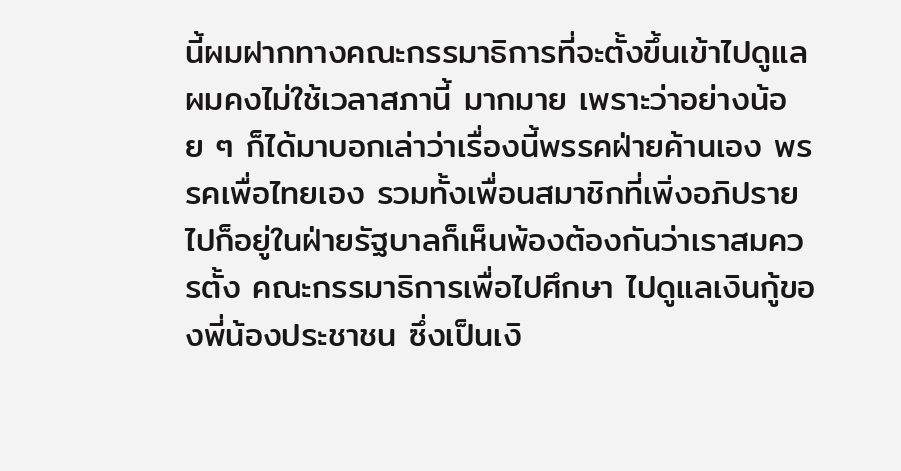นี้ผมฝากทางคณะกรรมาธิการที่จะตั้งขึ้นเข้าไปดูแล ผมคงไม่ใช้เวลาสภานี้ มากมาย เพราะว่าอย่างน้อย ๆ ก็ได้มาบอกเล่าว่าเรื่องนี้พรรคฝ่ายค้านเอง พรรคเพื่อไทยเอง รวมทั้งเพื่อนสมาชิกที่เพิ่งอภิปรายไปก็อยู่ในฝ่ายรัฐบาลก็เห็นพ้องต้องกันว่าเราสมควรตั้ง คณะกรรมาธิการเพื่อไปศึกษา ไปดูแลเงินกู้ของพี่น้องประชาชน ซึ่งเป็นเงิ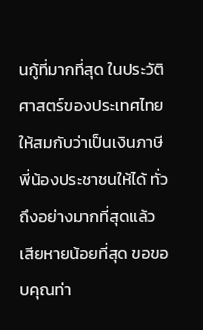นกู้ที่มากที่สุด ในประวัติศาสตร์ของประเทศไทย ให้สมกับว่าเป็นเงินภาษีพี่น้องประชาชนให้ได้ ทั่วถึงอย่างมากที่สุดแล้วเสียหายน้อยที่สุด ขอขอบคุณท่า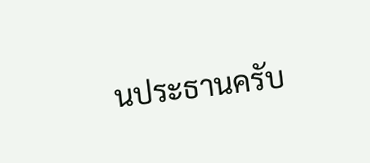นประธานครับ